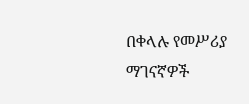በቀላሉ የመሥሪያ ማገናኛዎች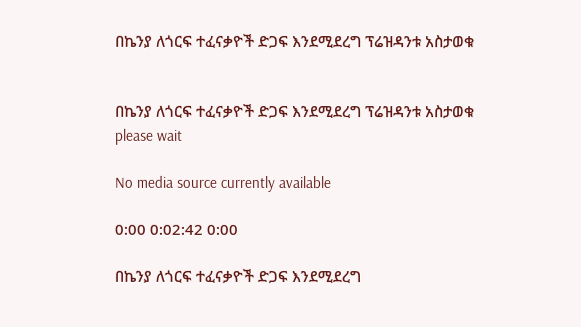በኬንያ ለጎርፍ ተፈናቃዮች ድጋፍ እንደሚደረግ ፕሬዝዳንቱ አስታወቁ


በኬንያ ለጎርፍ ተፈናቃዮች ድጋፍ እንደሚደረግ ፕሬዝዳንቱ አስታወቁ
please wait

No media source currently available

0:00 0:02:42 0:00

በኬንያ ለጎርፍ ተፈናቃዮች ድጋፍ እንደሚደረግ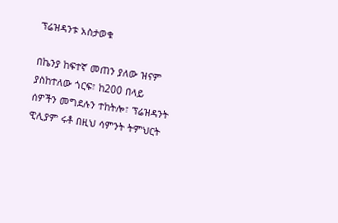ፕሬዝዳንቱ አስታወቁ

በኬንያ ከፍተኛ መጠን ያለው ዝናም ያስከተለው ጎርፍ፣ ከ200 በላይ ሰዎችን መግደሉን ተከትሎ፣ ፕሬዝዳንት ዊሊያም ሩቶ በዚህ ሳምንት ትምህርት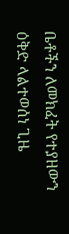ቤቶችን ለመክፈት የተያዘውን ዕቅድ ላልተወሰነ ጊዜ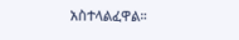አስተላልፈዋል።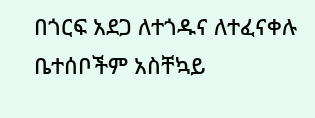በጎርፍ አደጋ ለተጎዱና ለተፈናቀሉ ቤተሰቦችም አስቸኳይ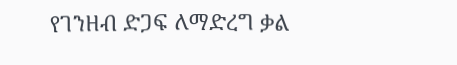የገንዘብ ድጋፍ ለማድረግ ቃል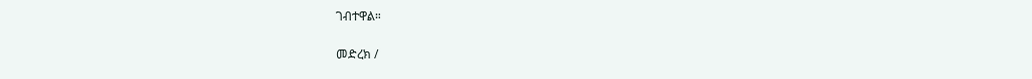ገብተዋል።

መድረክ /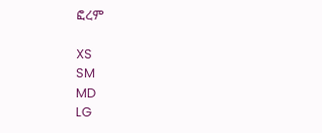ፎረም

XS
SM
MD
LG